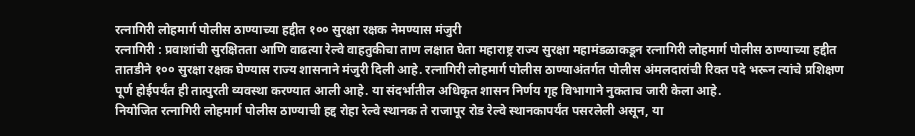रत्नागिरी लोहमार्ग पोलीस ठाण्याच्या हद्दीत १०० सुरक्षा रक्षक नेमण्यास मंजुरी
रत्नागिरी : प्रवाशांची सुरक्षितता आणि वाढत्या रेल्वे वाहतुकीचा ताण लक्षात घेता महाराष्ट्र राज्य सुरक्षा महामंडळाकडून रत्नागिरी लोहमार्ग पोलीस ठाण्याच्या हद्दीत तातडीने १०० सुरक्षा रक्षक घेण्यास राज्य शासनाने मंजुरी दिली आहे. रत्नागिरी लोहमार्ग पोलीस ठाण्याअंतर्गत पोलीस अंमलदारांची रिक्त पदे भरून त्यांचे प्रशिक्षण पूर्ण होईपर्यंत ही तात्पुरती व्यवस्था करण्यात आली आहे. या संदर्भातील अधिकृत शासन निर्णय गृह विभागाने नुकताच जारी केला आहे.
नियोजित रत्नागिरी लोहमार्ग पोलीस ठाण्याची हद्द रोहा रेल्वे स्थानक ते राजापूर रोड रेल्वे स्थानकापर्यंत पसरलेली असून, या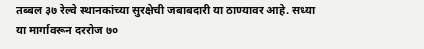तब्बल ३७ रेल्वे स्थानकांच्या सुरक्षेची जबाबदारी या ठाण्यावर आहे. सध्या या मार्गावरून दररोज ७०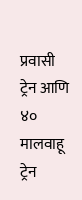प्रवासी ट्रेन आणि ४० मालवाहू ट्रेन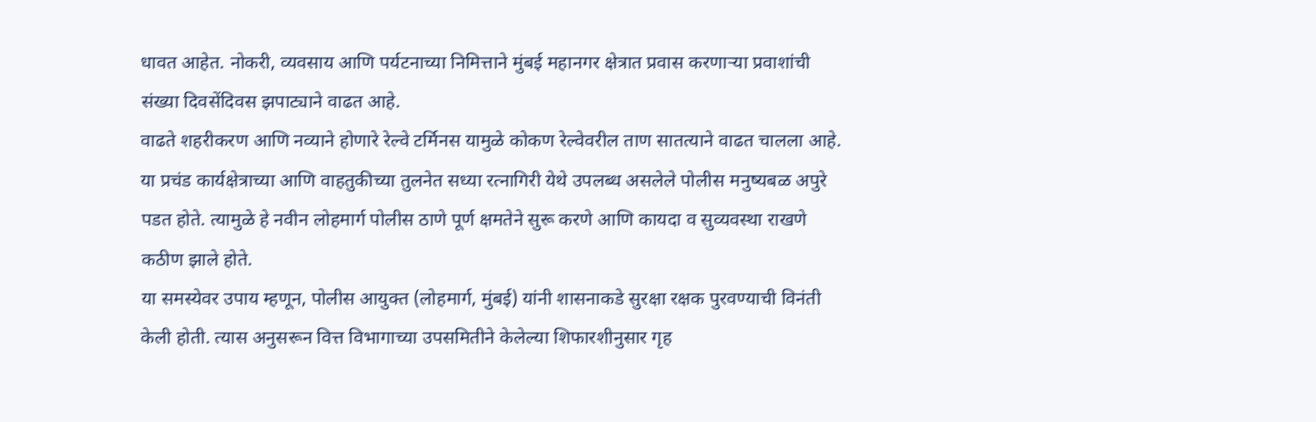धावत आहेत. नोकरी, व्यवसाय आणि पर्यटनाच्या निमित्ताने मुंबई महानगर क्षेत्रात प्रवास करणाऱ्या प्रवाशांची संख्या दिवसेंदिवस झपाट्याने वाढत आहे.
वाढते शहरीकरण आणि नव्याने होणारे रेल्वे टर्मिनस यामुळे कोकण रेल्वेवरील ताण सातत्याने वाढत चालला आहे. या प्रचंड कार्यक्षेत्राच्या आणि वाहतुकीच्या तुलनेत सध्या रत्नागिरी येथे उपलब्ध असलेले पोलीस मनुष्यबळ अपुरे पडत होते. त्यामुळे हे नवीन लोहमार्ग पोलीस ठाणे पूर्ण क्षमतेने सुरू करणे आणि कायदा व सुव्यवस्था राखणे कठीण झाले होते.
या समस्येवर उपाय म्हणून, पोलीस आयुक्त (लोहमार्ग, मुंबई) यांनी शासनाकडे सुरक्षा रक्षक पुरवण्याची विनंती केली होती. त्यास अनुसरून वित्त विभागाच्या उपसमितीने केलेल्या शिफारशीनुसार गृह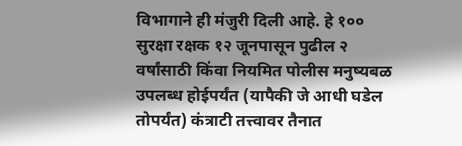विभागाने ही मंजुरी दिली आहे. हे १०० सुरक्षा रक्षक १२ जूनपासून पुढील २ वर्षांसाठी किंवा नियमित पोलीस मनुष्यबळ उपलब्ध होईपर्यंत (यापैकी जे आधी घडेल तोपर्यंत) कंत्राटी तत्त्वावर तैनात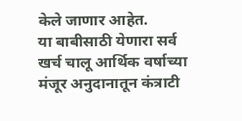केले जाणार आहेत.
या बाबीसाठी येणारा सर्व खर्च चालू आर्थिक वर्षाच्या मंजूर अनुदानातून कंत्राटी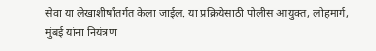सेवा या लेखाशीर्षांतर्गत केला जाईल. या प्रक्रियेसाठी पोलीस आयुक्त, लोहमार्ग, मुंबई यांना नियंत्रण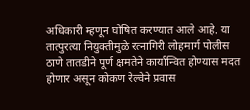अधिकारी म्हणून घोषित करण्यात आले आहे. या तात्पुरत्या नियुक्तीमुळे रत्नागिरी लोहमार्ग पोलीस ठाणे तातडीने पूर्ण क्षमतेने कार्यान्वित होण्यास मदत होणार असून कोकण रेल्वेने प्रवास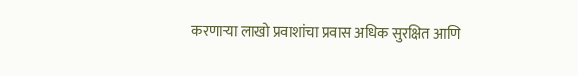करणाऱ्या लाखो प्रवाशांचा प्रवास अधिक सुरक्षित आणि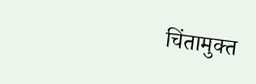चिंतामुक्त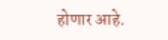होणार आहे.